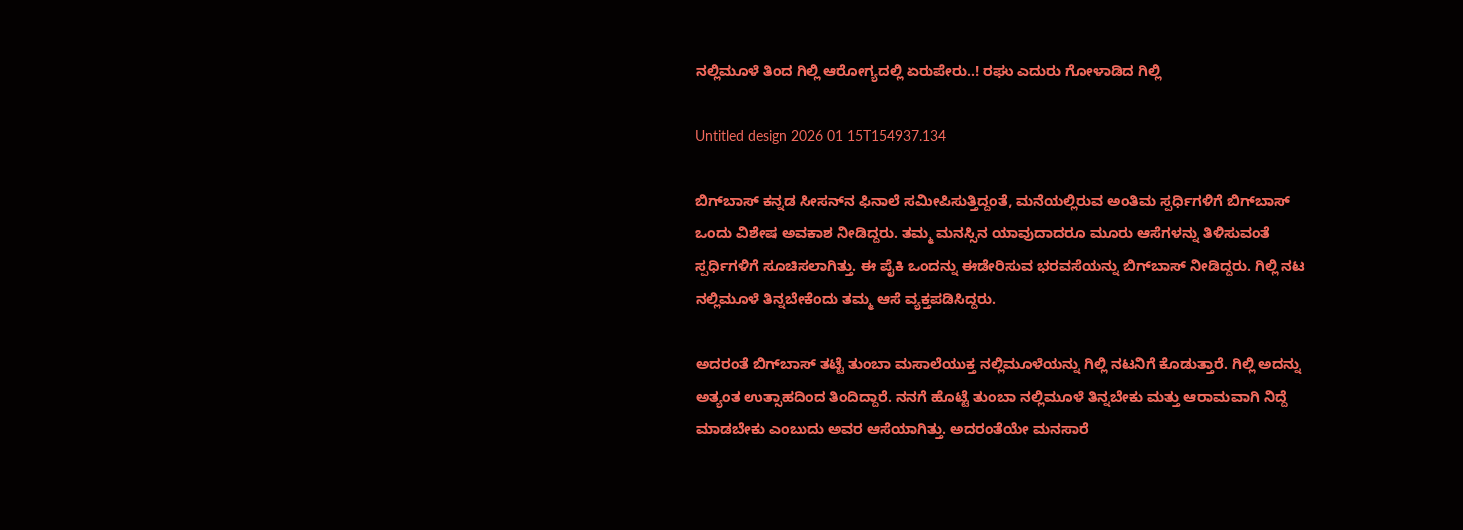ನಲ್ಲಿಮೂಳೆ ತಿಂದ ಗಿಲ್ಲಿ ಆರೋಗ್ಯದಲ್ಲಿ ಏರುಪೇರು..! ರಘು ಎದುರು ಗೋಳಾಡಿದ ಗಿಲ್ಲಿ

Untitled design 2026 01 15T154937.134

ಬಿಗ್‌ಬಾಸ್ ಕನ್ನಡ ಸೀಸನ್‌ನ ಫಿನಾಲೆ ಸಮೀಪಿಸುತ್ತಿದ್ದಂತೆ, ಮನೆಯಲ್ಲಿರುವ ಅಂತಿಮ ಸ್ಪರ್ಧಿಗಳಿಗೆ ಬಿಗ್‌ಬಾಸ್ ಒಂದು ವಿಶೇಷ ಅವಕಾಶ ನೀಡಿದ್ದರು. ತಮ್ಮ ಮನಸ್ಸಿನ ಯಾವುದಾದರೂ ಮೂರು ಆಸೆಗಳನ್ನು ತಿಳಿಸುವಂತೆ ಸ್ಪರ್ಧಿಗಳಿಗೆ ಸೂಚಿಸಲಾಗಿತ್ತು. ಈ ಪೈಕಿ ಒಂದನ್ನು ಈಡೇರಿಸುವ ಭರವಸೆಯನ್ನು ಬಿಗ್‌ಬಾಸ್ ನೀಡಿದ್ದರು. ಗಿಲ್ಲಿ ನಟ ನಲ್ಲಿಮೂಳೆ ತಿನ್ನಬೇಕೆಂದು ತಮ್ಮ ಆಸೆ ವ್ಯಕ್ತಪಡಿಸಿದ್ದರು.

ಅದರಂತೆ ಬಿಗ್‌ಬಾಸ್‌ ತಟ್ಟೆ ತುಂಬಾ ಮಸಾಲೆಯುಕ್ತ ನಲ್ಲಿಮೂಳೆಯನ್ನು ಗಿಲ್ಲಿ ನಟನಿಗೆ ಕೊಡುತ್ತಾರೆ. ಗಿಲ್ಲಿ ಅದನ್ನು ಅತ್ಯಂತ ಉತ್ಸಾಹದಿಂದ ತಿಂದಿದ್ದಾರೆ. ನನಗೆ ಹೊಟ್ಟೆ ತುಂಬಾ ನಲ್ಲಿಮೂಳೆ ತಿನ್ನಬೇಕು ಮತ್ತು ಆರಾಮವಾಗಿ ನಿದ್ದೆ ಮಾಡಬೇಕು ಎಂಬುದು ಅವರ ಆಸೆಯಾಗಿತ್ತು. ಅದರಂತೆಯೇ ಮನಸಾರೆ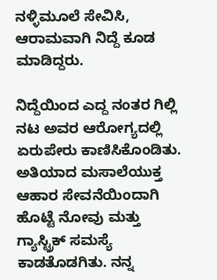ನಳ್ಳಿಮೂಲೆ ಸೇವಿಸಿ, ಆರಾಮವಾಗಿ ನಿದ್ದೆ ಕೂಡ ಮಾಡಿದ್ದರು.

ನಿದ್ದೆಯಿಂದ ಎದ್ದ ನಂತರ ಗಿಲ್ಲಿ ನಟ ಅವರ ಆರೋಗ್ಯದಲ್ಲಿ ಏರುಪೇರು ಕಾಣಿಸಿಕೊಂಡಿತು. ಅತಿಯಾದ ಮಸಾಲೆಯುಕ್ತ ಆಹಾರ ಸೇವನೆಯಿಂದಾಗಿ ಹೊಟ್ಟೆ ನೋವು ಮತ್ತು ಗ್ಯಾಸ್ಟ್ರಿಕ್ ಸಮಸ್ಯೆ ಕಾಡತೊಡಗಿತು. ನನ್ನ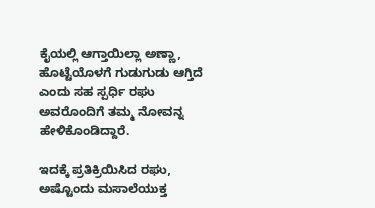ಕೈಯಲ್ಲಿ ಆಗ್ತಾಯಿಲ್ಲಾ ಅಣ್ಣಾ, ಹೊಟ್ಟೆಯೊಳಗೆ ಗುಡುಗುಡು ಆಗ್ತಿದೆ ಎಂದು ಸಹ ಸ್ಪರ್ಧಿ ರಘು ಅವರೊಂದಿಗೆ ತಮ್ಮ ನೋವನ್ನ ಹೇಳಿಕೊಂಡಿದ್ದಾರೆ.

ಇದಕ್ಕೆ ಪ್ರತಿಕ್ರಿಯಿಸಿದ ರಘು, ಅಷ್ಟೊಂದು ಮಸಾಲೆಯುಕ್ತ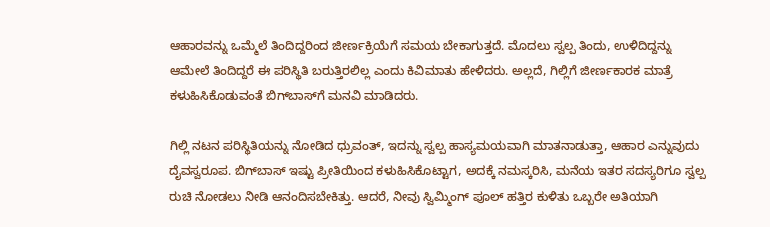ಆಹಾರವನ್ನು ಒಮ್ಮೆಲೆ ತಿಂದಿದ್ದರಿಂದ ಜೀರ್ಣಕ್ರಿಯೆಗೆ ಸಮಯ ಬೇಕಾಗುತ್ತದೆ. ಮೊದಲು ಸ್ವಲ್ಪ ತಿಂದು, ಉಳಿದಿದ್ದನ್ನು ಆಮೇಲೆ ತಿಂದಿದ್ದರೆ ಈ ಪರಿಸ್ಥಿತಿ ಬರುತ್ತಿರಲಿಲ್ಲ ಎಂದು ಕಿವಿಮಾತು ಹೇಳಿದರು. ಅಲ್ಲದೆ, ಗಿಲ್ಲಿಗೆ ಜೀರ್ಣಕಾರಕ ಮಾತ್ರೆ ಕಳುಹಿಸಿಕೊಡುವಂತೆ ಬಿಗ್‌ಬಾಸ್‌ಗೆ ಮನವಿ ಮಾಡಿದರು.

ಗಿಲ್ಲಿ ನಟನ ಪರಿಸ್ಥಿತಿಯನ್ನು ನೋಡಿದ ಧ್ರುವಂತ್, ಇದನ್ನು ಸ್ವಲ್ಪ ಹಾಸ್ಯಮಯವಾಗಿ ಮಾತನಾಡುತ್ತಾ, ಆಹಾರ ಎನ್ನುವುದು ದೈವಸ್ವರೂಪ. ಬಿಗ್‌ಬಾಸ್ ಇಷ್ಟು ಪ್ರೀತಿಯಿಂದ ಕಳುಹಿಸಿಕೊಟ್ಟಾಗ, ಅದಕ್ಕೆ ನಮಸ್ಕರಿಸಿ, ಮನೆಯ ಇತರ ಸದಸ್ಯರಿಗೂ ಸ್ವಲ್ಪ ರುಚಿ ನೋಡಲು ನೀಡಿ ಆನಂದಿಸಬೇಕಿತ್ತು. ಆದರೆ, ನೀವು ಸ್ವಿಮ್ಮಿಂಗ್ ಪೂಲ್ ಹತ್ತಿರ ಕುಳಿತು ಒಬ್ಬರೇ ಅತಿಯಾಗಿ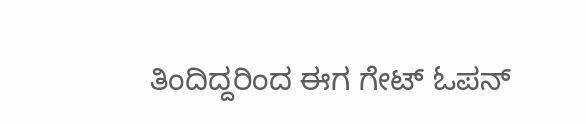ತಿಂದಿದ್ದರಿಂದ ಈಗ ಗೇಟ್ ಓಪನ್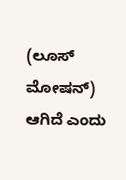(ಲೂಸ್ ಮೋಷನ್) ಆಗಿದೆ ಎಂದು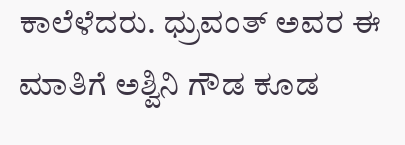ಕಾಲೆಳೆದರು. ಧ್ರುವಂತ್ ಅವರ ಈ ಮಾತಿಗೆ ಅಶ್ವಿನಿ ಗೌಡ ಕೂಡ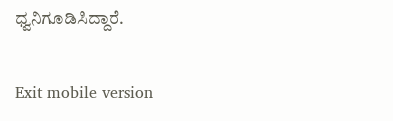ಧ್ವನಿಗೂಡಿಸಿದ್ದಾರೆ.

Exit mobile version